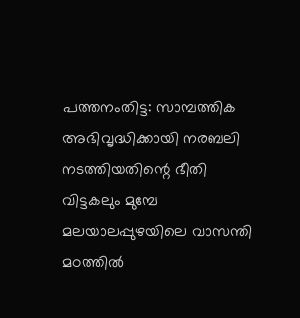പത്തനംതിട്ട: സാമ്പത്തിക അഭിവൃദ്ധിക്കായി നരബലി നടത്തിയതിന്റെ ഭീതി വിട്ടകലും മുമ്പേ മലയാലപ്പുഴയിലെ വാസന്തി മഠത്തിൽ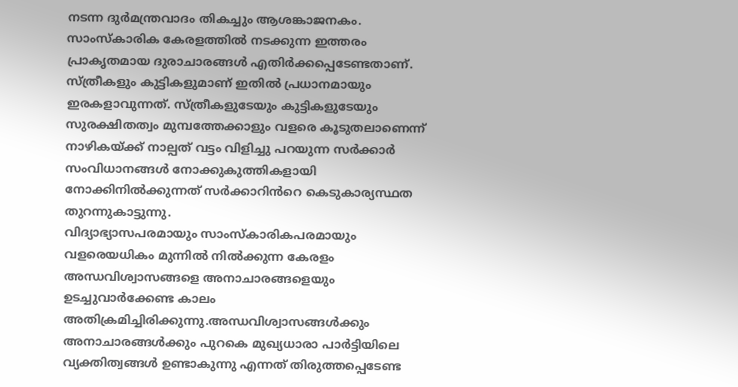നടന്ന ദുർമന്ത്രവാദം തികച്ചും ആശങ്കാജനകം. സാംസ്കാരിക കേരളത്തിൽ നടക്കുന്ന ഇത്തരം പ്രാകൃതമായ ദുരാചാരങ്ങൾ എതിർക്കപ്പെടേണ്ടതാണ്. സ്ത്രീകളും കുട്ടികളുമാണ് ഇതിൽ പ്രധാനമായും ഇരകളാവുന്നത്. സ്ത്രീകളുടേയും കുട്ടികളുടേയും സുരക്ഷിതത്വം മുമ്പത്തേക്കാളും വളരെ കൂടുതലാണെന്ന് നാഴികയ്ക്ക് നാല്പത് വട്ടം വിളിച്ചു പറയുന്ന സർക്കാർ സംവിധാനങ്ങൾ നോക്കുകുത്തികളായി നോക്കിനിൽക്കുന്നത് സർക്കാറിൻറെ കെടുകാര്യസ്ഥത തുറന്നുകാട്ടുന്നു.
വിദ്യാഭ്യാസപരമായും സാംസ്കാരികപരമായും വളരെയധികം മുന്നിൽ നിൽക്കുന്ന കേരളം അന്ധവിശ്വാസങ്ങളെ അനാചാരങ്ങളെയും ഉടച്ചുവാർക്കേണ്ട കാലം അതിക്രമിച്ചിരിക്കുന്നു.അന്ധവിശ്വാസങ്ങൾക്കും അനാചാരങ്ങൾക്കും പുറകെ മുഖ്യധാരാ പാർട്ടിയിലെ വ്യക്തിത്വങ്ങൾ ഉണ്ടാകുന്നു എന്നത് തിരുത്തപ്പെടേണ്ട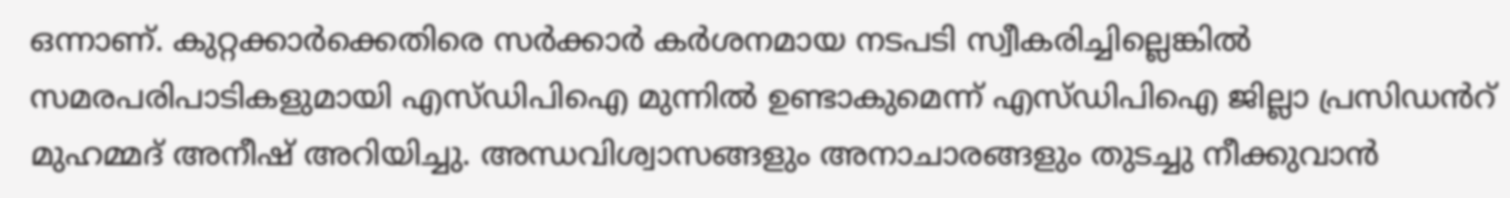ഒന്നാണ്. കുറ്റക്കാർക്കെതിരെ സർക്കാർ കർശനമായ നടപടി സ്വീകരിച്ചില്ലെങ്കിൽ സമരപരിപാടികളുമായി എസ്ഡിപിഐ മുന്നിൽ ഉണ്ടാകുമെന്ന് എസ്ഡിപിഐ ജില്ലാ പ്രസിഡൻറ് മുഹമ്മദ് അനീഷ് അറിയിച്ചു. അന്ധവിശ്വാസങ്ങളും അനാചാരങ്ങളും തുടച്ചു നീക്കുവാൻ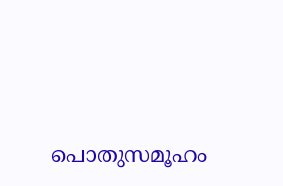പൊതുസമൂഹം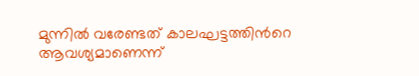മുന്നിൽ വരേണ്ടത് കാലഘട്ടത്തിൻറെ ആവശ്യമാണെന്ന്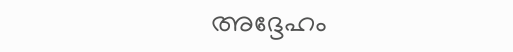അദ്ദേഹം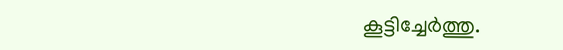കൂട്ടിച്ചേർത്തു.